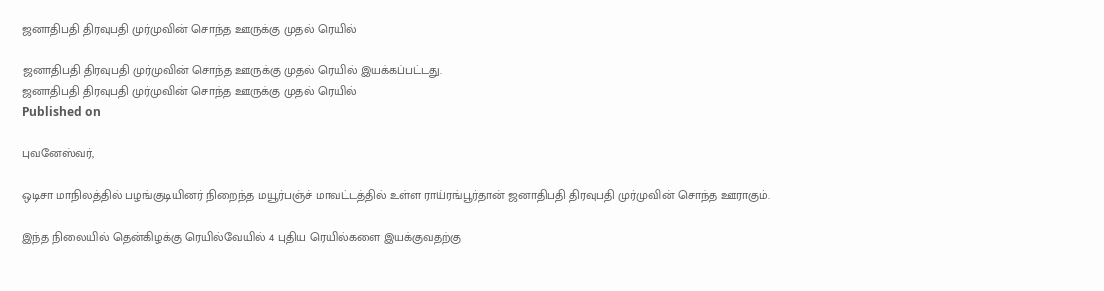ஜனாதிபதி திரவுபதி முர்முவின் சொந்த ஊருக்கு முதல் ரெயில்

ஜனாதிபதி திரவுபதி முர்முவின் சொந்த ஊருக்கு முதல் ரெயில் இயக்கப்பட்டது.
ஜனாதிபதி திரவுபதி முர்முவின் சொந்த ஊருக்கு முதல் ரெயில்
Published on

புவனேஸ்வர்,

ஒடிசா மாநிலத்தில் பழங்குடியினர் நிறைந்த மயூர்பஞ்ச் மாவட்டத்தில் உள்ள ராய்ரங்பூர்தான் ஜனாதிபதி திரவுபதி முர்முவின் சொந்த ஊராகும்.

இந்த நிலையில் தென்கிழக்கு ரெயில்வேயில் 4 புதிய ரெயில்களை இயக்குவதற்கு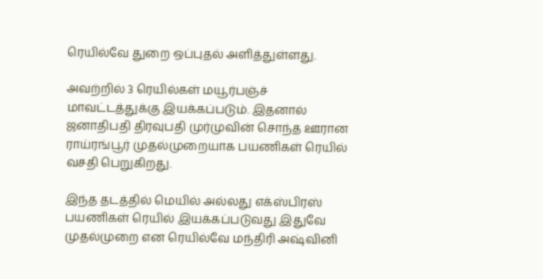ரெயில்வே துறை ஒப்புதல் அளித்துள்ளது.

அவற்றில் 3 ரெயில்கள் மயூர்பஞ்ச் மாவட்டத்துக்கு இயக்கப்படும். இதனால் ஜனாதிபதி திரவுபதி முர்முவின் சொந்த ஊரான ராய்ரங்பூர் முதல்முறையாக பயணிகள் ரெயில் வசதி பெறுகிறது.

இந்த தடத்தில் மெயில் அல்லது எக்ஸ்பிரஸ் பயணிகள் ரெயில் இயக்கப்படுவது இதுவே முதல்முறை என ரெயில்வே மந்திரி அஷ்வினி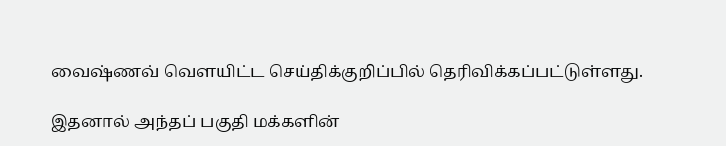வைஷ்ணவ் வௌயிட்ட செய்திக்குறிப்பில் தெரிவிக்கப்பட்டுள்ளது.

இதனால் அந்தப் பகுதி மக்களின்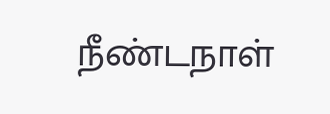நீண்டநாள்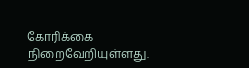கோரிக்கை நிறைவேறியுள்ளது.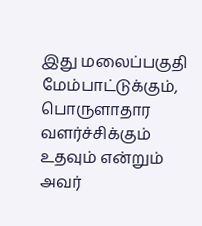இது மலைப்பகுதி மேம்பாட்டுக்கும், பொருளாதார வளர்ச்சிக்கும் உதவும் என்றும் அவர்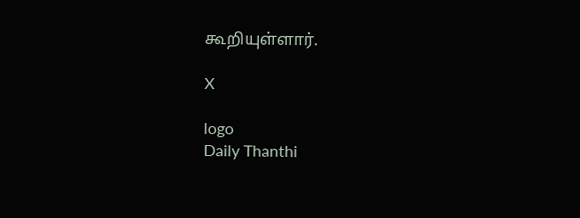கூறியுள்ளார்.

X

logo
Daily Thanthi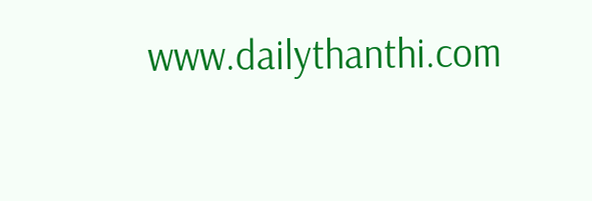www.dailythanthi.com